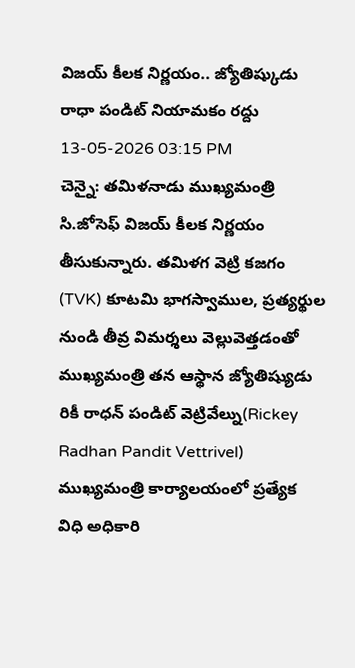విజయ్ కీలక నిర్ణయం.. జ్యోతిష్కుడు రాధా పండిట్ నియామకం రద్దు
13-05-2026 03:15 PM
చెన్నై: తమిళనాడు ముఖ్యమంత్రి సి.జోసెఫ్ విజయ్ కీలక నిర్ణయం తీసుకున్నారు. తమిళగ వెట్రి కజగం (TVK) కూటమి భాగస్వాముల, ప్రత్యర్థుల నుండి తీవ్ర విమర్శలు వెల్లువెత్తడంతో ముఖ్యమంత్రి తన ఆస్థాన జ్యోతిష్యుడు రికీ రాధన్ పండిట్ వెట్రివేల్ను(Rickey Radhan Pandit Vettrivel) ముఖ్యమంత్రి కార్యాలయంలో ప్రత్యేక విధి అధికారి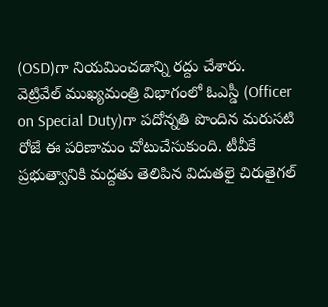(OSD)గా నియమించడాన్ని రద్దు చేశారు.
వెట్రివేల్ ముఖ్యమంత్రి విభాగంలో ఓఎస్డీ (Officer on Special Duty)గా పదోన్నతి పొందిన మరుసటి రోజే ఈ పరిణామం చోటుచేసుకుంది. టీవీకే ప్రభుత్వానికి మద్దతు తెలిపిన విదుతలై చిరుతైగల్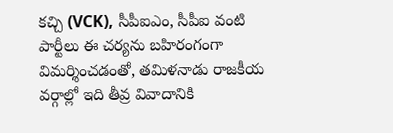కచ్చి (VCK), సీపీఐఎం, సీపీఐ వంటి పార్టీలు ఈ చర్యను బహిరంగంగా విమర్శించడంతో, తమిళనాడు రాజకీయ వర్గాల్లో ఇది తీవ్ర వివాదానికి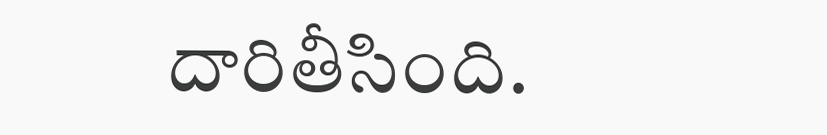దారితీసింది.